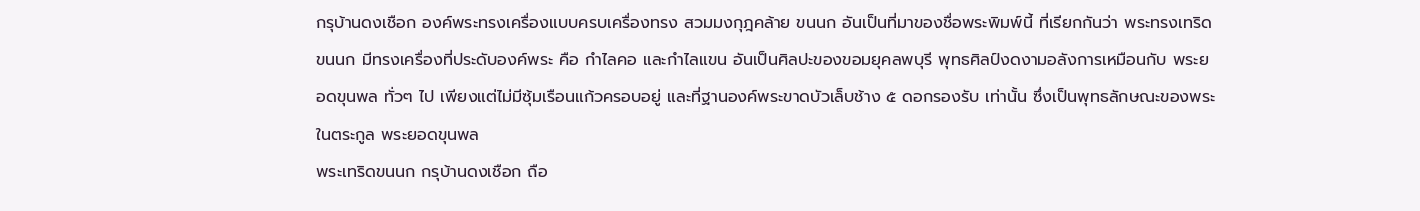กรุบ้านดงเชือก องค์พระทรงเครื่องแบบครบเครื่องทรง สวมมงกุฎคล้าย ขนนก อันเป็นที่มาของชื่อพระพิมพ์นี้ ที่เรียกกันว่า พระทรงเทริดขนนก มีทรงเครื่องที่ประดับองค์พระ คือ กำไลคอ และกำไลแขน อันเป็นศิลปะของขอมยุคลพบุรี พุทธศิลป์งดงามอลังการเหมือนกับ พระยอดขุนพล ทั่วๆ ไป เพียงแต่ไม่มีซุ้มเรือนแก้วครอบอยู่ และที่ฐานองค์พระขาดบัวเล็บช้าง ๕ ดอกรองรับ เท่านั้น ซึ่งเป็นพุทธลักษณะของพระในตระกูล พระยอดขุนพล
พระเทริดขนนก กรุบ้านดงเชือก ถือ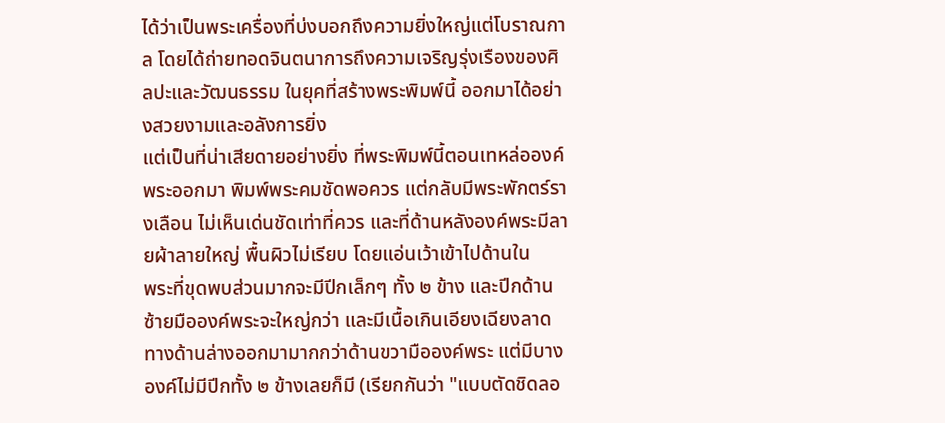ได้ว่าเป็นพระเครื่องที่บ่งบอกถึงความยิ่งใหญ่แต่โบราณกาล โดยได้ถ่ายทอดจินตนาการถึงความเจริญรุ่งเรืองของศิลปะและวัฒนธรรม ในยุคที่สร้างพระพิมพ์นี้ ออกมาได้อย่างสวยงามและอลังการยิ่ง
แต่เป็นที่น่าเสียดายอย่างยิ่ง ที่พระพิมพ์นี้ตอนเทหล่อองค์พระออกมา พิมพ์พระคมชัดพอควร แต่กลับมีพระพักตร์รางเลือน ไม่เห็นเด่นชัดเท่าที่ควร และที่ด้านหลังองค์พระมีลายผ้าลายใหญ่ พื้นผิวไม่เรียบ โดยแอ่นเว้าเข้าไปด้านใน
พระที่ขุดพบส่วนมากจะมีปีกเล็กๆ ทั้ง ๒ ข้าง และปีกด้านซ้ายมือองค์พระจะใหญ่กว่า และมีเนื้อเกินเอียงเฉียงลาดทางด้านล่างออกมามากกว่าด้านขวามือองค์พระ แต่มีบางองค์ไม่มีปีกทั้ง ๒ ข้างเลยก็มี (เรียกกันว่า "แบบตัดชิดลอ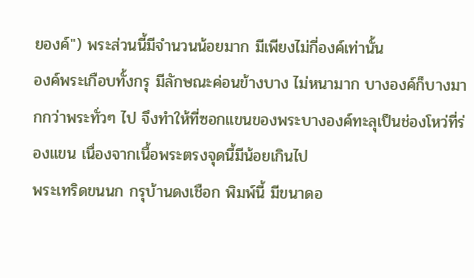ยองค์") พระส่วนนี้มีจำนวนน้อยมาก มีเพียงไม่กี่องค์เท่านั้น
องค์พระเกือบทั้งกรุ มีลักษณะค่อนข้างบาง ไม่หนามาก บางองค์ก็บางมากกว่าพระทั่วๆ ไป จึงทำให้ที่ซอกแขนของพระบางองค์ทะลุเป็นช่องโหว่ที่ร่องแขน เนื่องจากเนื้อพระตรงจุดนี้มีน้อยเกินไป
พระเทริดขนนก กรุบ้านดงเชือก พิมพ์นี้ มีขนาดอ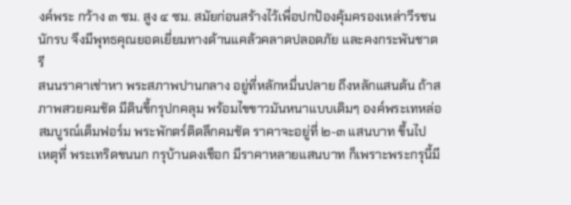งค์พระ กว้าง ๓ ซม. สูง ๔ ซม. สมัยก่อนสร้างไว้เพื่อปกป้องคุ้มครองเหล่าวีรชนนักรบ จึงมีพุทธคุณยอดเยี่ยมทางด้านแคล้วคลาดปลอดภัย และคงกระพันชาตรี
สนนราคาเช่าหา พระสภาพปานกลาง อยู่ที่หลักหมื่นปลาย ถึงหลักแสนต้น ถ้าสภาพสวยคมชัด มีดินขี้กรุปกคลุม พร้อมไขขาวมันหนาแบบเดิมๆ องค์พระเทหล่อสมบูรณ์เต็มฟอร์ม พระพักตร์ติดลึกคมชัด ราคาจะอยู่ที่ ๒-๓ แสนบาท ขึ้นไป
เหตุที่ พระเทริดขนนก กรุบ้านดงเชือก มีราคาหลายแสนบาท ก็เพราะพระกรุนี้มี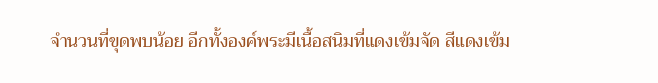จำนวนที่ขุดพบน้อย อีกทั้งองค์พระมีเนื้อสนิมที่แดงเข้มจัด สีแดงเข้ม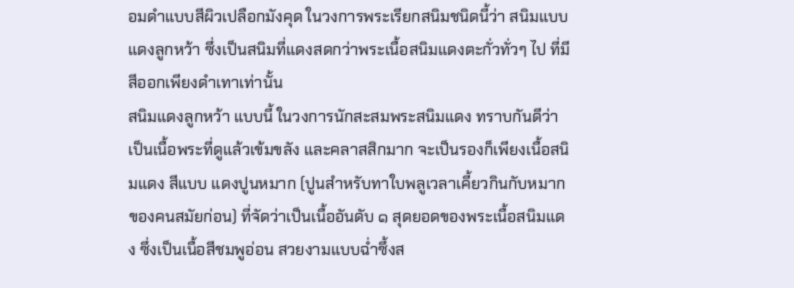อมดำแบบสีผิวเปลือกมังคุด ในวงการพระเรียกสนิมชนิดนี้ว่า สนิมแบบ แดงลูกหว้า ซึ่งเป็นสนิมที่แดงสดกว่าพระเนื้อสนิมแดงตะกั่วทั่วๆ ไป ที่มีสีออกเพียงดำเทาเท่านั้น
สนิมแดงลูกหว้า แบบนี้ ในวงการนักสะสมพระสนิมแดง ทราบกันดีว่า เป็นเนื้อพระที่ดูแล้วเข้มขลัง และคลาสสิกมาก จะเป็นรองก็เพียงเนื้อสนิมแดง สีแบบ แดงปูนหมาก (ปูนสำหรับทาใบพลูเวลาเคี้ยวกินกับหมากของคนสมัยก่อน) ที่จัดว่าเป็นเนื้ออันดับ ๑ สุดยอดของพระเนื้อสนิมแดง ซึ่งเป็นเนื้อสีชมพูอ่อน สวยงามแบบฉ่ำซึ้งส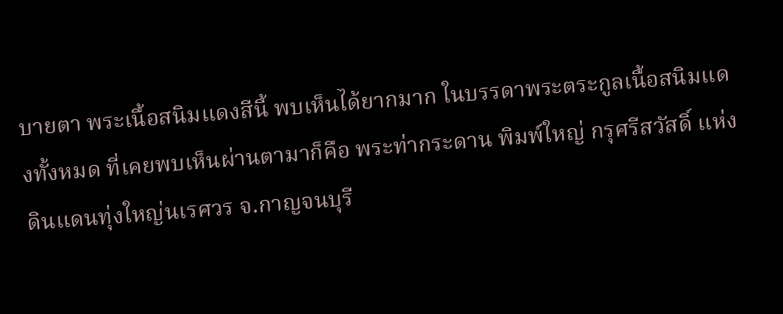บายตา พระเนื้อสนิมแดงสีนี้ พบเห็นได้ยากมาก ในบรรดาพระตระกูลเนื้อสนิมแดงทั้งหมด ที่เคยพบเห็นผ่านตามาก็คือ พระท่ากระดาน พิมพ์ใหญ่ กรุศรีสวัสดิ์ แห่งดินแดนทุ่งใหญ่นเรศวร จ.กาญจนบุรี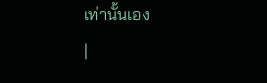เท่านั้นเอง
|